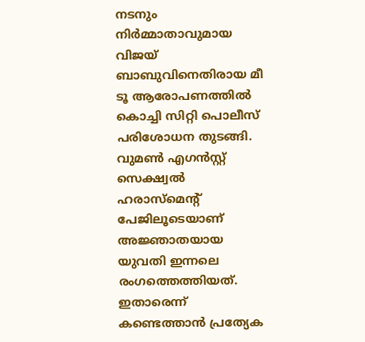നടനും നിർമ്മാതാവുമായ വിജയ് ബാബുവിനെതിരായ മീ ടൂ ആരോപണത്തിൽ കൊച്ചി സിറ്റി പൊലീസ് പരിശോധന തുടങ്ങി. വുമൺ എഗൻസ്റ്റ് സെക്ഷ്വൽ ഹരാസ്മെന്റ് പേജിലൂടെയാണ് അജ്ഞാതയായ യുവതി ഇന്നലെ രംഗത്തെത്തിയത്. ഇതാരെന്ന് കണ്ടെത്താൻ പ്രത്യേക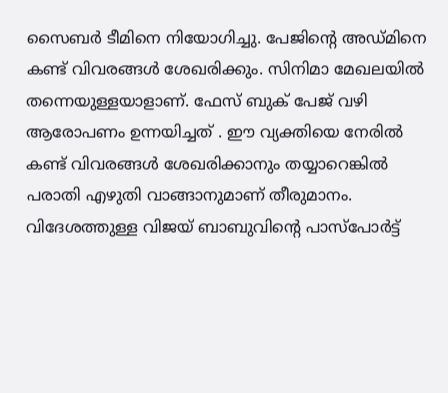സൈബർ ടീമിനെ നിയോഗിച്ചു. പേജിന്റെ അഡ്മിനെ കണ്ട് വിവരങ്ങൾ ശേഖരിക്കും. സിനിമാ മേഖലയിൽ തന്നെയുള്ളയാളാണ്. ഫേസ് ബുക് പേജ് വഴി ആരോപണം ഉന്നയിച്ചത് . ഈ വ്യക്തിയെ നേരിൽ കണ്ട് വിവരങ്ങൾ ശേഖരിക്കാനും തയ്യാറെങ്കിൽ പരാതി എഴുതി വാങ്ങാനുമാണ് തീരുമാനം. വിദേശത്തുള്ള വിജയ് ബാബുവിന്റെ പാസ്പോർട്ട്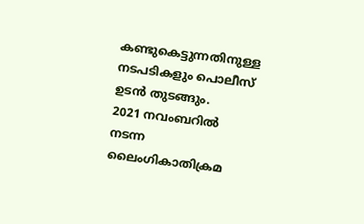കണ്ടുകെട്ടുന്നതിനുള്ള നടപടികളും പൊലീസ് ഉടൻ തുടങ്ങും.
2021 നവംബറിൽ നടന്ന ലൈംഗികാതിക്രമ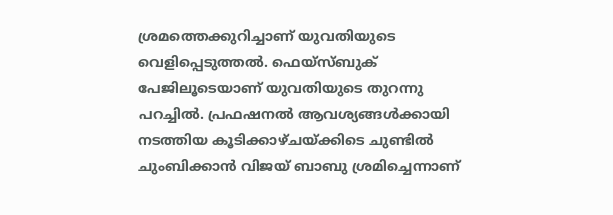ശ്രമത്തെക്കുറിച്ചാണ് യുവതിയുടെ വെളിപ്പെടുത്തൽ. ഫെയ്സ്ബുക് പേജിലൂടെയാണ് യുവതിയുടെ തുറന്നു പറച്ചിൽ. പ്രഫഷനൽ ആവശ്യങ്ങൾക്കായി നടത്തിയ കൂടിക്കാഴ്ചയ്ക്കിടെ ചുണ്ടിൽ ചുംബിക്കാൻ വിജയ് ബാബു ശ്രമിച്ചെന്നാണ്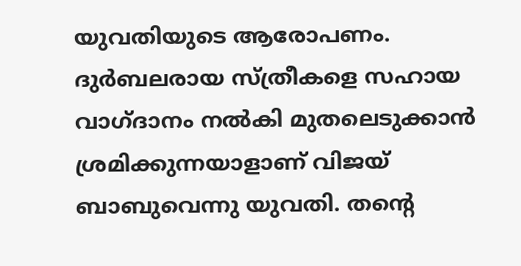യുവതിയുടെ ആരോപണം. ദുർബലരായ സ്ത്രീകളെ സഹായ വാഗ്ദാനം നൽകി മുതലെടുക്കാൻ ശ്രമിക്കുന്നയാളാണ് വിജയ് ബാബുവെന്നു യുവതി. തന്റെ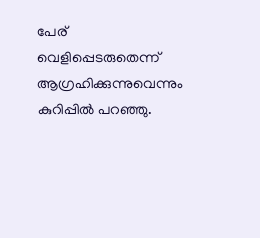പേര് വെളിപ്പെടരുതെന്ന് ആഗ്രഹിക്കുന്നുവെന്നും കുറിപ്പിൽ പറഞ്ഞു.